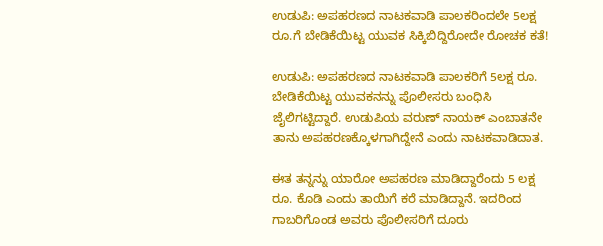ಉಡುಪಿ: ಅಪಹರಣದ ನಾಟಕವಾಡಿ ಪಾಲಕರಿಂದಲೇ 5ಲಕ್ಷ ರೂ.ಗೆ ಬೇಡಿಕೆಯಿಟ್ಟ ಯುವಕ ಸಿಕ್ಕಿಬಿದ್ದಿರೋದೇ ರೋಚಕ ಕತೆ!

ಉಡುಪಿ: ಅಪಹರಣದ ನಾಟಕವಾಡಿ ಪಾಲಕರಿಗೆ 5ಲಕ್ಷ ರೂ. ಬೇಡಿಕೆಯಿಟ್ಟ ಯುವಕನನ್ನು ಪೊಲೀಸರು ಬಂಧಿಸಿ ಜೈಲಿಗಟ್ಟಿದ್ದಾರೆ. ಉಡುಪಿಯ ವರುಣ್ ನಾಯಕ್ ಎಂಬಾತನೇ ತಾನು ಅಪಹರಣಕ್ಕೊಳಗಾಗಿದ್ದೇನೆ ಎಂದು ನಾಟಕವಾಡಿದಾತ.

ಈತ ತನ್ನನ್ನು ಯಾರೋ ಅಪಹರಣ ಮಾಡಿದ್ದಾರೆಂದು 5 ಲಕ್ಷ ರೂ. ಕೊಡಿ ಎಂದು ತಾಯಿಗೆ ಕರೆ ಮಾಡಿದ್ದಾನೆ. ಇದರಿಂದ ಗಾಬರಿಗೊಂಡ ಅವರು ಪೊಲೀಸರಿಗೆ ದೂರು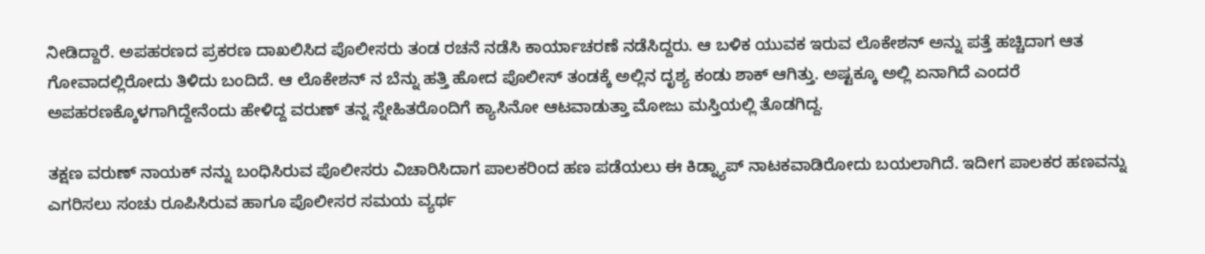ನೀಡಿದ್ದಾರೆ‌. ಅಪಹರಣದ ಪ್ರಕರಣ ದಾಖಲಿಸಿದ ಪೊಲೀಸರು ತಂಡ ರಚನೆ ನಡೆಸಿ ಕಾರ್ಯಾಚರಣೆ ನಡೆಸಿದ್ದರು‌. ಆ ಬಳಿಕ ಯುವಕ ಇರುವ ಲೊಕೇಶನ್ ಅನ್ನು ಪತ್ತೆ ಹಚ್ಚಿದಾಗ ಆತ ಗೋವಾದಲ್ಲಿರೋದು ತಿಳಿದು ಬಂದಿದೆ. ಆ ಲೊಕೇಶನ್ ನ ಬೆನ್ನು ಹತ್ತಿ ಹೋದ ಪೊಲೀಸ್ ತಂಡಕ್ಕೆ ಅಲ್ಲಿನ ದೃಶ್ಯ ಕಂಡು ಶಾಕ್ ಆಗಿತ್ತು. ಅಷ್ಟಕ್ಕೂ ಅಲ್ಲಿ ಏನಾಗಿದೆ ಎಂದರೆ ಅಪಹರಣಕ್ಕೊಳಗಾಗಿದ್ದೇನೆಂದು ಹೇಳಿದ್ದ ವರುಣ್ ತನ್ನ ಸ್ನೇಹಿತರೊಂದಿಗೆ ಕ್ಯಾಸಿನೋ ಆಟವಾಡುತ್ತಾ ಮೋಜು ಮಸ್ತಿಯಲ್ಲಿ ತೊಡಗಿದ್ದ‌.

ತಕ್ಷಣ ವರುಣ್ ನಾಯಕ್ ನನ್ನು ಬಂಧಿಸಿರುವ ಪೊಲೀಸರು ವಿಚಾರಿಸಿದಾಗ ಪಾಲಕರಿಂದ ಹಣ ಪಡೆಯಲು ಈ ಕಿಡ್ನ್ಯಾಪ್ ನಾಟಕವಾಡಿರೋದು ಬಯಲಾಗಿದೆ. ಇದೀಗ ಪಾಲಕರ ಹಣವನ್ನು ಎಗರಿಸಲು ಸಂಚು ರೂಪಿಸಿರುವ ಹಾಗೂ ಪೊಲೀಸರ ಸಮಯ ವ್ಯರ್ಥ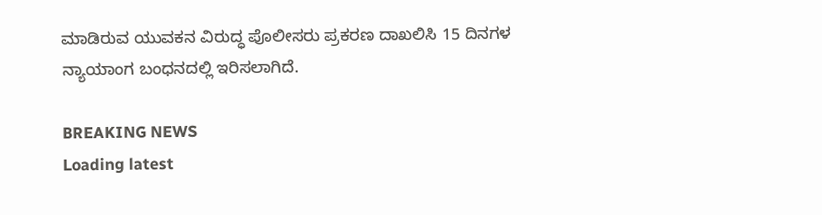ಮಾಡಿರುವ ಯುವಕನ ವಿರುದ್ಧ ಪೊಲೀಸರು ಪ್ರಕರಣ ದಾಖಲಿಸಿ 15 ದಿನಗಳ ನ್ಯಾಯಾಂಗ ಬಂಧನದಲ್ಲಿ ಇರಿಸಲಾಗಿದೆ.

BREAKING NEWS
Loading latest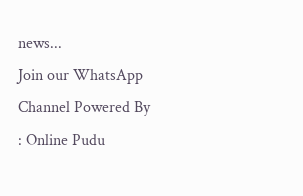news...
Join our WhatsApp Channel Powered By : Online Pudu